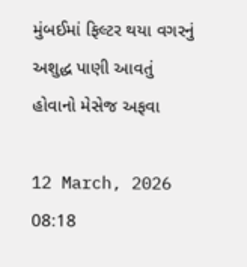મુંબઈમાં ફિલ્ટર થયા વગરનું અશુદ્ધ પાણી આવતું હોવાનો મેસેજ અફવા

12 March, 2026 08:18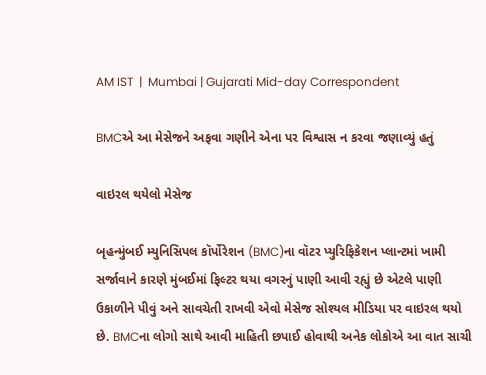AM IST  |  Mumbai | Gujarati Mid-day Correspondent

BMCએ આ મેસેજને અફવા ગણીને એના પર વિશ્વાસ ન કરવા જણાવ્યું હતું

વાઇરલ થયેલો મેસેજ

બૃહન્મુંબઈ મ્યુનિસિપલ કૉર્પોરેશન (BMC)ના વૉટર પ્યુરિફિકેશન પ્લાન્ટમાં ખામી સર્જાવાને કારણે મુંબઈમાં ફિલ્ટર થયા વગરનું પાણી આવી રહ્યું છે એટલે પાણી ઉકાળીને પીવું અને સાવચેતી રાખવી એવો મેસેજ સોશ્યલ મીડિયા પર વાઇરલ થયો છે. BMCના લોગો સાથે આવી માહિતી છપાઈ હોવાથી અનેક લોકોએ આ વાત સાચી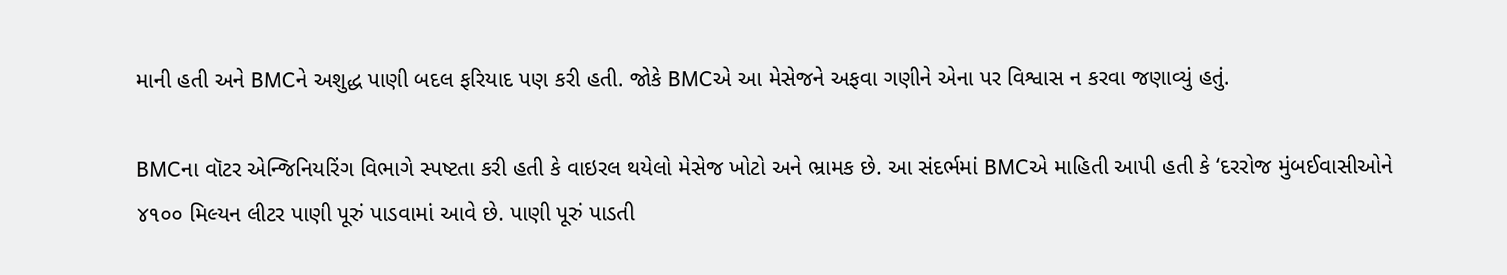માની હતી અને BMCને અશુદ્ધ પાણી બદલ ફરિયાદ પણ કરી હતી. જોકે BMCએ આ મેસેજને અફવા ગણીને એના પર વિશ્વાસ ન કરવા જણાવ્યું હતું.

BMCના વૉટર એન્જિનિયરિંગ વિભાગે સ્પષ્ટતા કરી હતી કે વાઇરલ થયેલો મેસેજ ખોટો અને ભ્રામક છે. આ સંદર્ભમાં BMCએ માહિતી આપી હતી કે ‘દરરોજ મુંબઈવાસીઓને ૪૧૦૦ મિલ્યન લીટર પાણી પૂરું પાડવામાં આવે છે. પાણી પૂરું પાડતી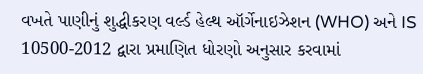વખતે પાણીનું શુદ્ધીકરણ વર્લ્ડ હેલ્થ ઑર્ગેનાઇઝેશન (WHO) અને IS 10500-2012 દ્વારા પ્રમાણિત ધોરણો અનુસાર કરવામાં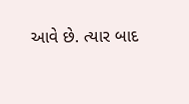આવે છે. ત્યાર બાદ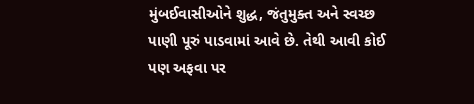મુંબઈવાસીઓને શુદ્ધ, જંતુમુક્ત અને સ્વચ્છ પાણી પૂરું પાડવામાં આવે છે. તેથી આવી કોઈ પણ અફવા પર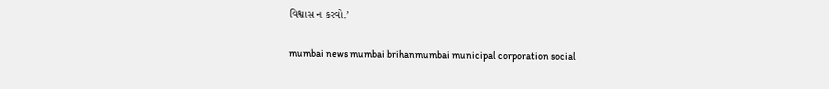વિશ્વાસ ન કરવો.’

mumbai news mumbai brihanmumbai municipal corporation social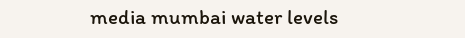media mumbai water levels